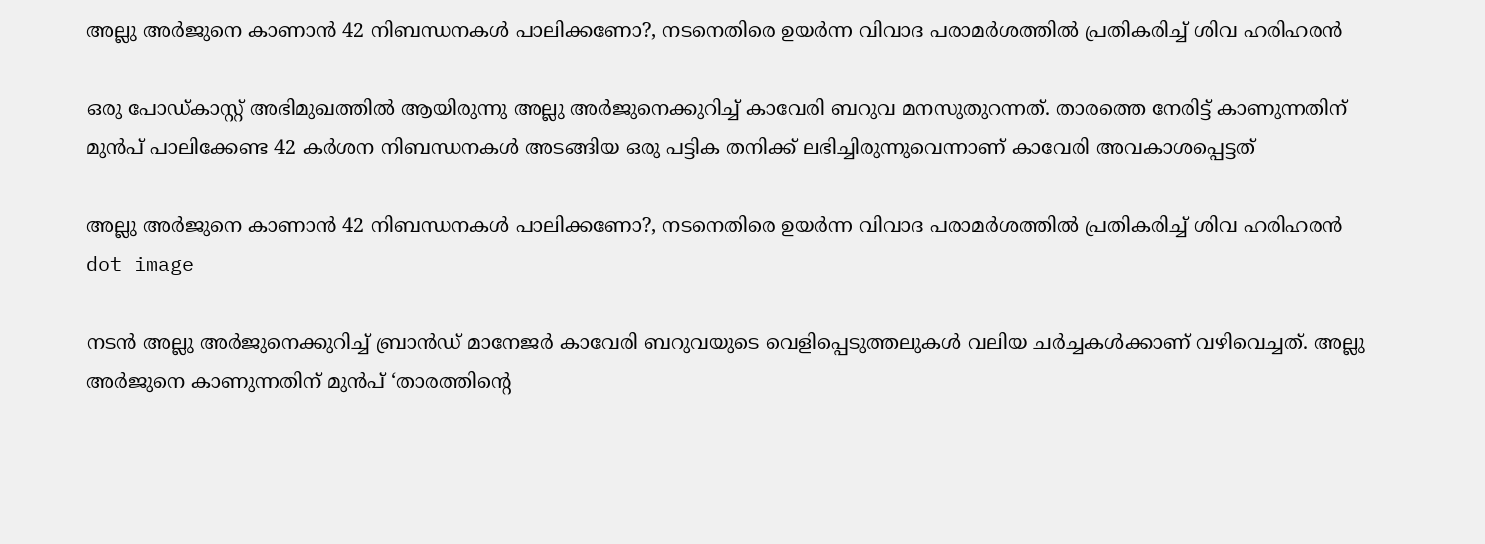അല്ലു അർജുനെ കാണാൻ 42 നിബന്ധനകൾ പാലിക്കണോ?, നടനെതിരെ ഉയർന്ന വിവാദ പരാമർശത്തിൽ പ്രതികരിച്ച് ശിവ ഹരിഹരൻ

ഒരു പോഡ്‌കാസ്റ്റ് അഭിമുഖത്തിൽ ആയിരുന്നു അല്ലു അർജുനെക്കുറിച്ച് കാവേരി ബറുവ മനസുതുറന്നത്‌. താരത്തെ നേരിട്ട് കാണുന്നതിന് മുൻപ് പാലിക്കേണ്ട 42 കർശന നിബന്ധനകൾ അടങ്ങിയ ഒരു പട്ടിക തനിക്ക് ലഭിച്ചിരുന്നുവെന്നാണ് കാവേരി അവകാശപ്പെട്ടത്

അല്ലു അർജുനെ കാണാൻ 42 നിബന്ധനകൾ പാലിക്കണോ?, നടനെതിരെ ഉയർന്ന വിവാദ പരാമർശത്തിൽ പ്രതികരിച്ച് ശിവ ഹരിഹരൻ
dot image

നടൻ അല്ലു അർജുനെക്കുറിച്ച് ബ്രാൻഡ് മാനേജർ കാവേരി ബറുവയുടെ വെളിപ്പെടുത്തലുകൾ വലിയ ചർച്ചകൾക്കാണ് വഴിവെച്ചത്. അല്ലു അർജുനെ കാണുന്നതിന് മുൻപ് ‘താരത്തിന്റെ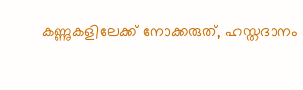കണ്ണുകളിലേക്ക് നോക്കരുത്, ഹസ്തദാനം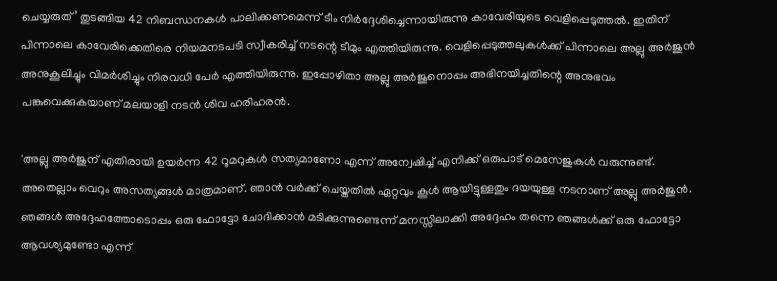ചെയ്യരുത്’ തുടങ്ങിയ 42 നിബന്ധനകൾ പാലിക്കണമെന്ന് ടീം നിർദ്ദേശിച്ചെന്നായിരുന്നു കാവേരിയുടെ വെളിപ്പെടുത്തൽ. ഇതിന് പിന്നാലെ കാവേരിക്കെതിരെ നിയമനടപടി സ്വീകരിച്ച് നടന്റെ ടീമും എത്തിയിരുന്നു. വെളിപ്പെടുത്തലുകൾക്ക് പിന്നാലെ അല്ലു അർജുൻ അനുകൂലിച്ചും വിമർശിച്ചും നിരവധി പേർ എത്തിയിരുന്നു. ഇപ്പോഴിതാ അല്ലു അർജുനൊപ്പം അഭിനയിച്ചതിന്റെ അനുഭവം പങ്കുവെക്കുകയാണ് മലയാളി നടൻ ശിവ ഹരിഹരൻ.

'അല്ലു അർജുന് എതിരായി ഉയർന്ന 42 റൂമറുകൾ സത്യമാണോ എന്ന് അന്വേഷിച്ച് എനിക്ക് ഒരുപാട് മെസേജുകൾ വരുന്നുണ്ട്. അതെല്ലാം വെറും അസത്യങ്ങൾ മാത്രമാണ്. ഞാൻ വർക്ക് ചെയ്തതിൽ ഏറ്റവും കൂൾ ആയിട്ടുള്ളതും ദയയുള്ള നടനാണ് അല്ലു അർജുൻ. ഞങ്ങൾ അദ്ദേഹത്തോടൊപ്പം ഒരു ഫോട്ടോ ചോദിക്കാൻ മടിക്കുന്നുണ്ടെന്ന് മനസ്സിലാക്കി അദ്ദേഹം തന്നെ ഞങ്ങൾക്ക് ഒരു ഫോട്ടോ ആവശ്യമുണ്ടോ എന്ന്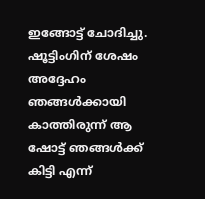ഇങ്ങോട്ട് ചോദിച്ചു. ഷൂട്ടിംഗിന് ശേഷം അദ്ദേഹം ഞങ്ങൾക്കായി കാത്തിരുന്ന് ആ ഷോട്ട് ഞങ്ങൾക്ക് കിട്ടി എന്ന്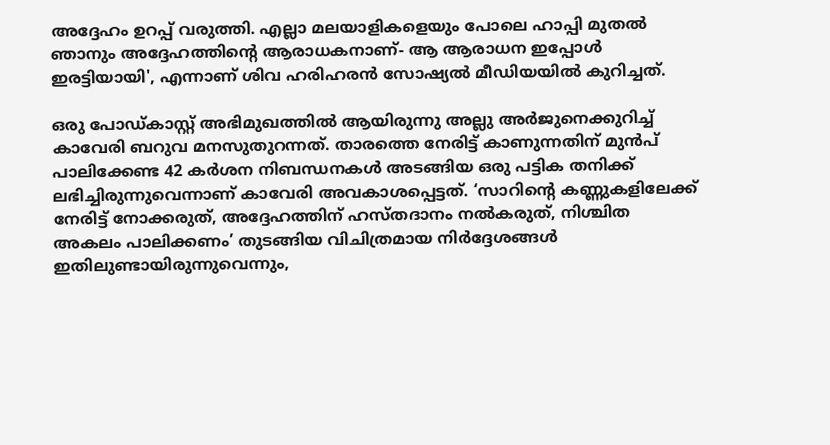അദ്ദേഹം ഉറപ്പ് വരുത്തി. എല്ലാ മലയാളികളെയും പോലെ ഹാപ്പി മുതൽ ഞാനും അദ്ദേഹത്തിന്റെ ആരാധകനാണ്- ആ ആരാധന ഇപ്പോൾ ഇരട്ടിയായി', എന്നാണ് ശിവ ഹരിഹരൻ സോഷ്യൽ മീഡിയയിൽ കുറിച്ചത്.

ഒരു പോഡ്‌കാസ്റ്റ് അഭിമുഖത്തിൽ ആയിരുന്നു അല്ലു അർജുനെക്കുറിച്ച് കാവേരി ബറുവ മനസുതുറന്നത്‌. താരത്തെ നേരിട്ട് കാണുന്നതിന് മുൻപ് പാലിക്കേണ്ട 42 കർശന നിബന്ധനകൾ അടങ്ങിയ ഒരു പട്ടിക തനിക്ക് ലഭിച്ചിരുന്നുവെന്നാണ് കാവേരി അവകാശപ്പെട്ടത്. ‘സാറിന്റെ കണ്ണുകളിലേക്ക് നേരിട്ട് നോക്കരുത്, അദ്ദേഹത്തിന് ഹസ്തദാനം നൽകരുത്, നിശ്ചിത അകലം പാലിക്കണം’ തുടങ്ങിയ വിചിത്രമായ നിർദ്ദേശങ്ങൾ ഇതിലുണ്ടായിരുന്നുവെന്നും,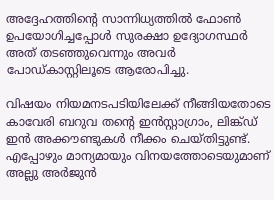അദ്ദേഹത്തിന്റെ സാന്നിധ്യത്തിൽ ഫോൺ ഉപയോഗിച്ചപ്പോൾ സുരക്ഷാ ഉദ്യോഗസ്ഥർ അത് തടഞ്ഞുവെന്നും അവർ പോഡ്‌കാസ്റ്റിലൂടെ ആരോപിച്ചു.

വിഷയം നിയമനടപടിയിലേക്ക് നീങ്ങിയതോടെ കാവേരി ബറുവ തന്റെ ഇൻസ്റ്റാഗ്രാം, ലിങ്ക്ഡ് ഇൻ അക്കൗണ്ടുകൾ നീക്കം ചെയ്തിട്ടുണ്ട്. എപ്പോഴും മാന്യമായും വിനയത്തോടെയുമാണ് അല്ലു അർജുൻ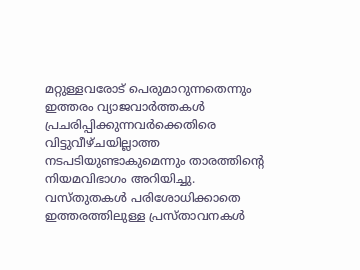മറ്റുള്ളവരോട് പെരുമാറുന്നതെന്നും ഇത്തരം വ്യാജവാർത്തകൾ പ്രചരിപ്പിക്കുന്നവർക്കെതിരെ വിട്ടുവീഴ്ചയില്ലാത്ത നടപടിയുണ്ടാകുമെന്നും താരത്തിന്റെ നിയമവിഭാഗം അറിയിച്ചു. വസ്തുതകൾ പരിശോധിക്കാതെ ഇത്തരത്തിലുള്ള പ്രസ്താവനകൾ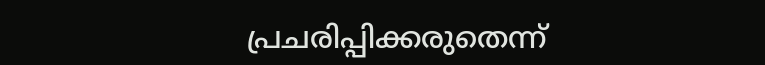പ്രചരിപ്പിക്കരുതെന്ന്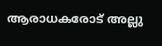ആരാധകരോട് അല്ലു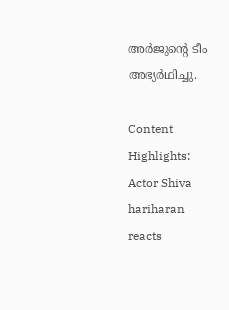അർജുന്റെ ടീം അഭ്യർഥിച്ചു.

Content Highlights: Actor Shiva hariharan reacts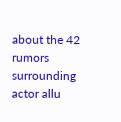about the 42 rumors surrounding actor allu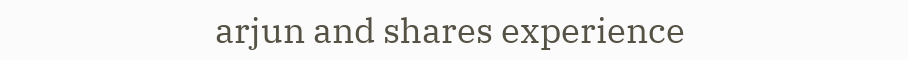arjun and shares experience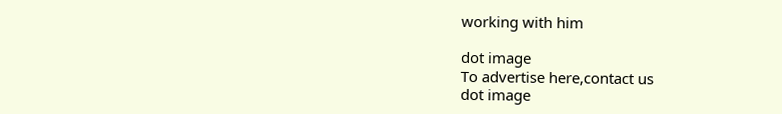working with him

dot image
To advertise here,contact us
dot image